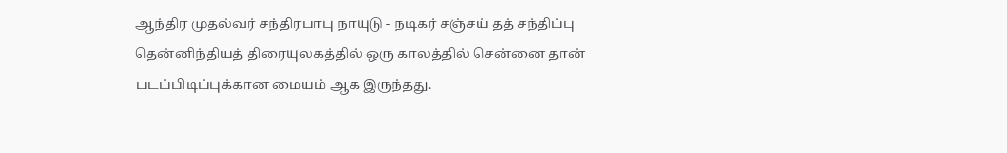ஆந்திர முதல்வர் சந்திரபாபு நாயுடு - நடிகர் சஞ்சய் தத் சந்திப்பு
தென்னிந்தியத் திரையுலகத்தில் ஒரு காலத்தில் சென்னை தான் படப்பிடிப்புக்கான மையம் ஆக இருந்தது.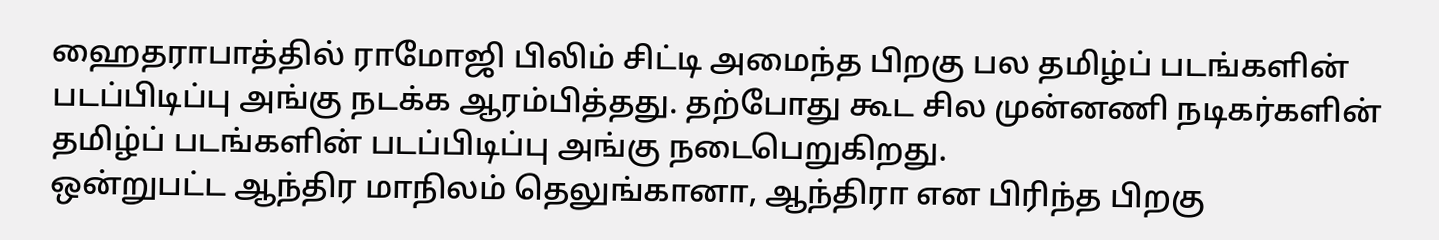ஹைதராபாத்தில் ராமோஜி பிலிம் சிட்டி அமைந்த பிறகு பல தமிழ்ப் படங்களின் படப்பிடிப்பு அங்கு நடக்க ஆரம்பித்தது. தற்போது கூட சில முன்னணி நடிகர்களின் தமிழ்ப் படங்களின் படப்பிடிப்பு அங்கு நடைபெறுகிறது.
ஒன்றுபட்ட ஆந்திர மாநிலம் தெலுங்கானா, ஆந்திரா என பிரிந்த பிறகு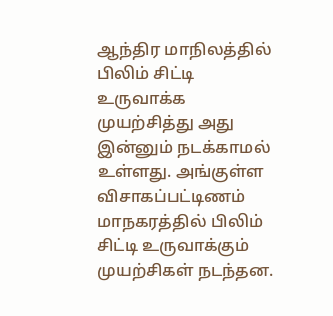ஆந்திர மாநிலத்தில் பிலிம் சிட்டி உருவாக்க முயற்சித்து அது இன்னும் நடக்காமல் உள்ளது. அங்குள்ள விசாகப்பட்டிணம் மாநகரத்தில் பிலிம் சிட்டி உருவாக்கும் முயற்சிகள் நடந்தன.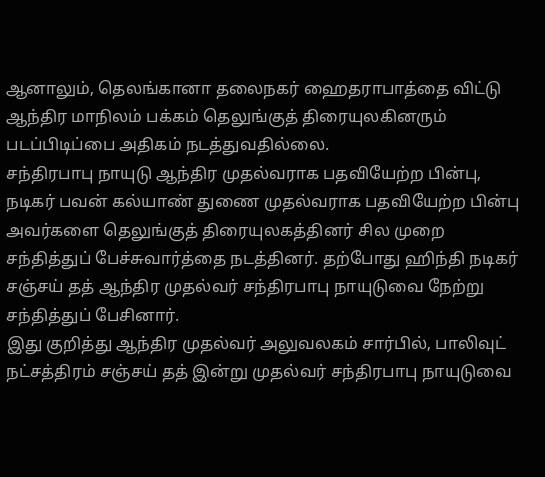ஆனாலும், தெலங்கானா தலைநகர் ஹைதராபாத்தை விட்டு ஆந்திர மாநிலம் பக்கம் தெலுங்குத் திரையுலகினரும் படப்பிடிப்பை அதிகம் நடத்துவதில்லை.
சந்திரபாபு நாயுடு ஆந்திர முதல்வராக பதவியேற்ற பின்பு, நடிகர் பவன் கல்யாண் துணை முதல்வராக பதவியேற்ற பின்பு அவர்களை தெலுங்குத் திரையுலகத்தினர் சில முறை சந்தித்துப் பேச்சுவார்த்தை நடத்தினர். தற்போது ஹிந்தி நடிகர் சஞ்சய் தத் ஆந்திர முதல்வர் சந்திரபாபு நாயுடுவை நேற்று சந்தித்துப் பேசினார்.
இது குறித்து ஆந்திர முதல்வர் அலுவலகம் சார்பில், பாலிவுட் நட்சத்திரம் சஞ்சய் தத் இன்று முதல்வர் சந்திரபாபு நாயுடுவை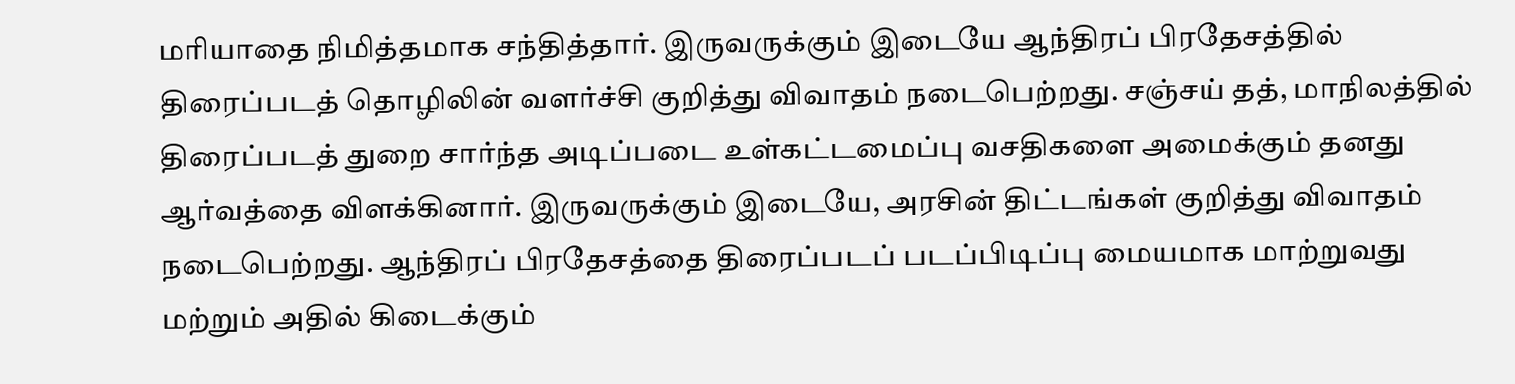மரியாதை நிமித்தமாக சந்தித்தார். இருவருக்கும் இடையே ஆந்திரப் பிரதேசத்தில் திரைப்படத் தொழிலின் வளர்ச்சி குறித்து விவாதம் நடைபெற்றது. சஞ்சய் தத், மாநிலத்தில் திரைப்படத் துறை சார்ந்த அடிப்படை உள்கட்டமைப்பு வசதிகளை அமைக்கும் தனது ஆர்வத்தை விளக்கினார். இருவருக்கும் இடையே, அரசின் திட்டங்கள் குறித்து விவாதம் நடைபெற்றது. ஆந்திரப் பிரதேசத்தை திரைப்படப் படப்பிடிப்பு மையமாக மாற்றுவது மற்றும் அதில் கிடைக்கும்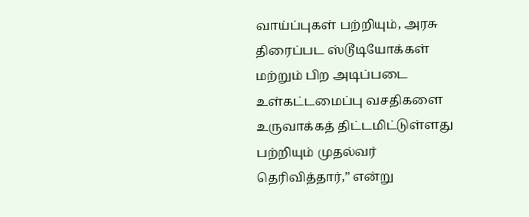வாய்ப்புகள் பற்றியும், அரசு திரைப்பட ஸ்டூடியோக்கள் மற்றும் பிற அடிப்படை உள்கட்டமைப்பு வசதிகளை உருவாக்கத் திட்டமிட்டுள்ளது பற்றியும் முதல்வர் தெரிவித்தார்,” என்று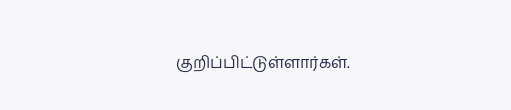குறிப்பிட்டுள்ளார்கள்.